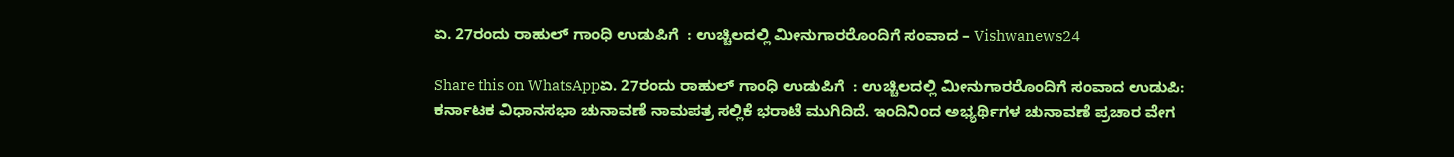ಏ. 27ರಂದು ರಾಹುಲ್ ಗಾಂಧಿ ಉಡುಪಿಗೆ  : ಉಚ್ಚಿಲದಲ್ಲಿ ಮೀನುಗಾರರೊಂದಿಗೆ ಸಂವಾದ – Vishwanews24

Share this on WhatsAppಏ. 27ರಂದು ರಾಹುಲ್ ಗಾಂಧಿ ಉಡುಪಿಗೆ  : ಉಚ್ಚಿಲದಲ್ಲಿ ಮೀನುಗಾರರೊಂದಿಗೆ ಸಂವಾದ ಉಡುಪಿ:  ಕರ್ನಾಟಕ ವಿಧಾನಸಭಾ ಚುನಾವಣೆ ನಾಮಪತ್ರ ಸಲ್ಲಿಕೆ ಭರಾಟೆ ಮುಗಿದಿದೆ. ಇಂದಿನಿಂದ ಅಭ್ಯರ್ಥಿಗಳ ಚುನಾವಣೆ ಪ್ರಚಾರ ವೇಗ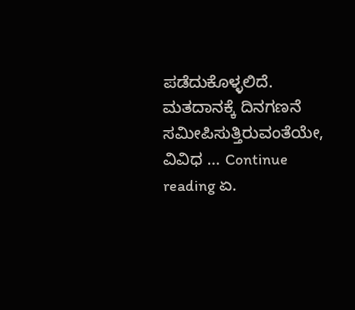ಪಡೆದುಕೊಳ್ಳಲಿದೆ. ಮತದಾನಕ್ಕೆ ದಿನಗಣನೆ ಸಮೀಪಿಸುತ್ತಿರುವಂತೆಯೇ, ವಿವಿಧ … Continue reading ಏ.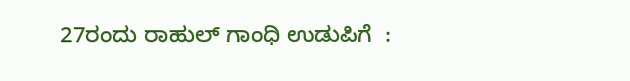27ರಂದು ರಾಹುಲ್ ಗಾಂಧಿ ಉಡುಪಿಗೆ  :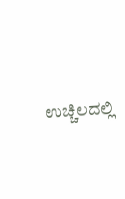ಉಚ್ಚಿಲದಲ್ಲಿ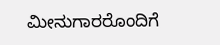ಮೀನುಗಾರರೊಂದಿಗೆ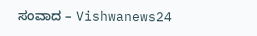ಸಂವಾದ – Vishwanews24